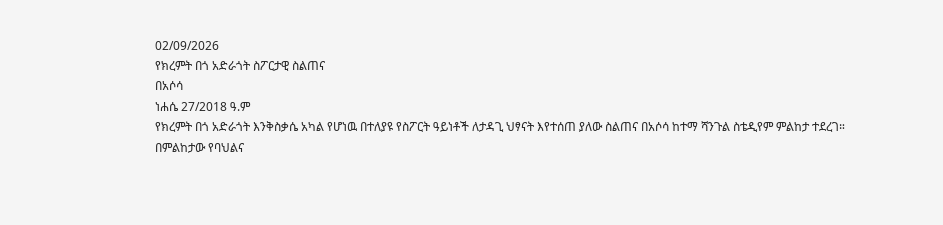02/09/2026
የክረምት በጎ አድራጎት ስፖርታዊ ስልጠና
በአሶሳ
ነሐሴ 27/2018 ዓ.ም
የክረምት በጎ አድራጎት እንቅስቃሴ አካል የሆነዉ በተለያዩ የስፖርት ዓይነቶች ለታዳጊ ህፃናት እየተሰጠ ያለው ስልጠና በአሶሳ ከተማ ሻንጉል ስቴዲየም ምልከታ ተደረገ።
በምልከታው የባህልና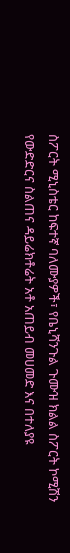ስፖርት ሚኒስቴር ከፍተኛ ባለሙያዎች፣ የቤኒሻንጉል ጉሙዝ ክልል ስፖርት ኮሚሽን የውድድርና ስልጠና ዳይሬክቶሬት አቶ አጠይብ መሀመድ እና በተለያዩ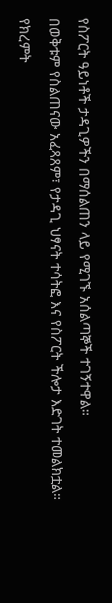የስፖርት ዓይነቶች ታዳጊዎችን በማሰልጠን ላይ የሚገኙ አሰልጣኞች ተገኝተዋል።
በወቅቱም የስልጠናው አፈጻጸም፣ የታዳጊ ህፃናት ተሳትፎ እና የስፖርት ችሎታ እድገት ተመልክቷል።
የክረምት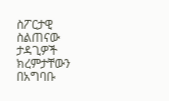ስፖርታዊ ስልጠናው ታዳጊዎች ክረምታቸውን በአግባቡ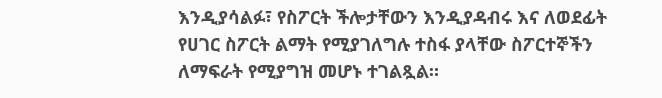እንዲያሳልፉ፣ የስፖርት ችሎታቸውን እንዲያዳብሩ እና ለወደፊት የሀገር ስፖርት ልማት የሚያገለግሉ ተስፋ ያላቸው ስፖርተኞችን ለማፍራት የሚያግዝ መሆኑ ተገልጿል።